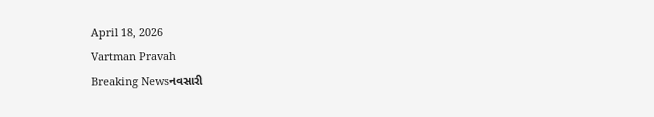April 18, 2026
Vartman Pravah
Breaking Newsનવસારી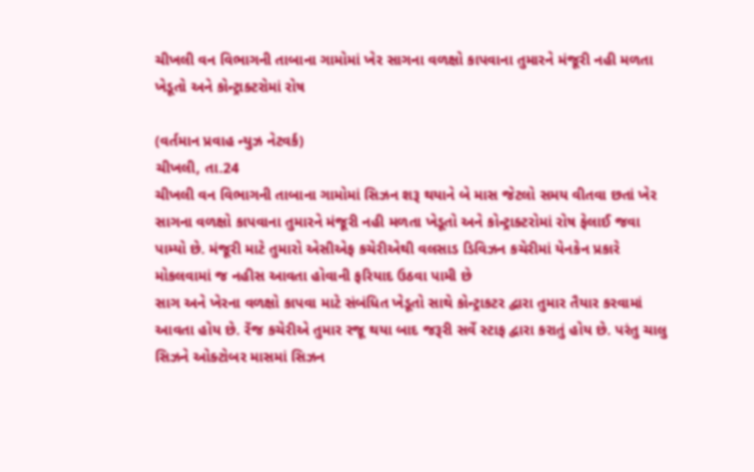ચીખલી વન વિભાગની તાબાના ગામોમાં ખેર સાગના વળક્ષો કાપવાના તુમારને મંજૂરી નહી મળતા ખેડૂતો અને કોન્ટ્રાક્ટરોમાં રોષ

(વર્તમાન પ્રવાહ ન્‍યુઝ નેટવર્ક)
ચીખલી, તા.24
ચીખલી વન વિભાગની તાબાના ગામોમાં સિઝન શરૂ થયાને બે માસ જેટલો સમય વીતવા છતાં ખેર સાગના વળક્ષો કાપવાના તુમારને મંજૂરી નહી મળતા ખેડૂતો અને કોન્ટ્રાક્ટરોમાં રોષ ફેલાઈ જવા પામ્‍યો છે. મંજૂરી માટે તુમારો એસીએફ કચેરીએથી વલસાડ ડિવિઝન કચેરીમાં યેનકેન પ્રકારે મોકલવામાં જ નહીસ આવતા હોવાની ફરિયાદ ઉઠવા પામી છે
સાગ અને ખેરના વળક્ષો કાપવા માટે સંબંધિત ખેડૂતો સાથે કોન્‍ટ્રાકટર દ્વારા તુમાર તૈયાર કરવામાં આવતા હોય છે. રેંજ કચેરીએ તુમાર રજૂ થયા બાદ જરૂરી સર્વે સ્‍ટાફ દ્વારા કરાતું હોય છે. પરંતુ ચાલુ સિઝને ઓક્‍ટોબર માસમાં સિઝન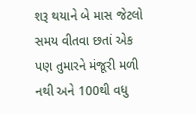શરૂ થયાને બે માસ જેટલો સમય વીતવા છતાં એક પણ તુમારને મંજૂરી મળી નથી અને 100થી વધુ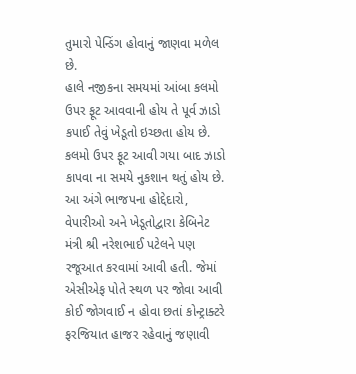તુમારો પેન્‍ડિંગ હોવાનું જાણવા મળેલ છે.
હાલે નજીકના સમયમાં આંબા કલમો ઉપર ફૂટ આવવાની હોય તે પૂર્વ ઝાડો કપાઈ તેવું ખેડૂતો ઇચ્‍છતા હોય છે. કલમો ઉપર ફૂટ આવી ગયા બાદ ઝાડો કાપવા ના સમયે નુકશાન થતું હોય છે.
આ અંગે ભાજપના હોદ્દેદારો, વેપારીઓ અને ખેડૂતોદ્વારા કેબિનેટ મંત્રી શ્રી નરેશભાઈ પટેલને પણ રજૂઆત કરવામાં આવી હતી. જેમાં એસીએફ પોતે સ્‍થળ પર જોવા આવી કોઈ જોગવાઈ ન હોવા છતાં કોન્‍ટ્રાક્‍ટરે ફરજિયાત હાજર રહેવાનું જણાવી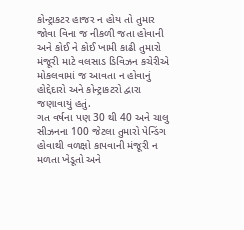કોન્‍ટ્રાકટર હાજર ન હોય તો તુમાર જોવા વિના જ નીકળી જતા હોવાની અને કોઈ ને કોઈ ખામી કાઢી તુમારો મંજૂરી માટે વલસાડ ડિવિઝન કચેરીએ મોકલવામાં જ આવતા ન હોવાનું હોદ્દેદારો અને કોન્‍ટ્રાકટરો દ્વારા જણાવાયું હતું.
ગત વર્ષના પણ 30 થી 40 અને ચાલુ સીઝનના 100 જેટલા તુમારો પેન્‍ડિંગ હોવાથી વળક્ષો કાપવાની મંજૂરી ન મળતા ખેડૂતો અને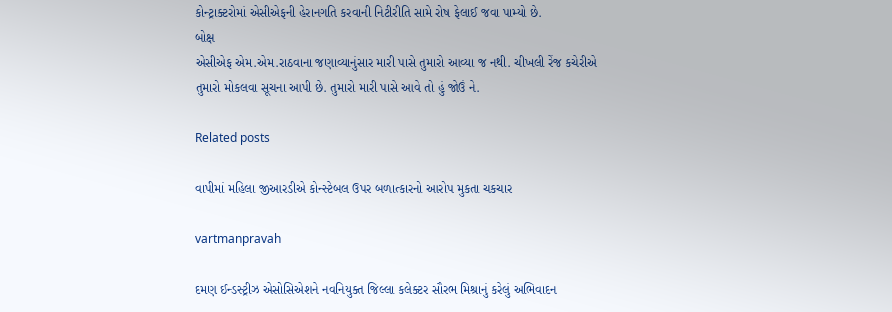કોન્‍ટ્રાક્‍ટરોમાં એસીએફની હેરાનગતિ કરવાની નિટીરીતિ સામે રોષ ફેલાઈ જવા પામ્‍યો છે.
બોક્ષ
એસીએફ એમ.એમ.રાઠવાના જણાવ્‍યાનુંસાર મારી પાસે તુમારો આવ્‍યા જ નથી. ચીખલી રેંજ કચેરીએ તુમારો મોકલવા સૂચના આપી છે. તુમારો મારી પાસે આવે તો હું જોઉં ને.

Related posts

વાપીમાં મહિલા જીઆરડીએ કોન્‍સ્‍ટેબલ ઉપર બળાત્‍કારનો આરોપ મુકતા ચકચાર

vartmanpravah

દમણ ઈન્‍ડસ્‍ટ્રીઝ એસોસિએશને નવનિયુક્‍ત જિલ્લા કલેક્‍ટર સૌરભ મિશ્રાનું કરેલું અભિવાદન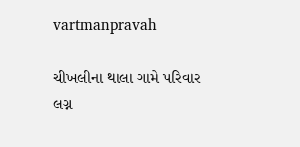vartmanpravah

ચીખલીના થાલા ગામે પરિવાર લગ્ન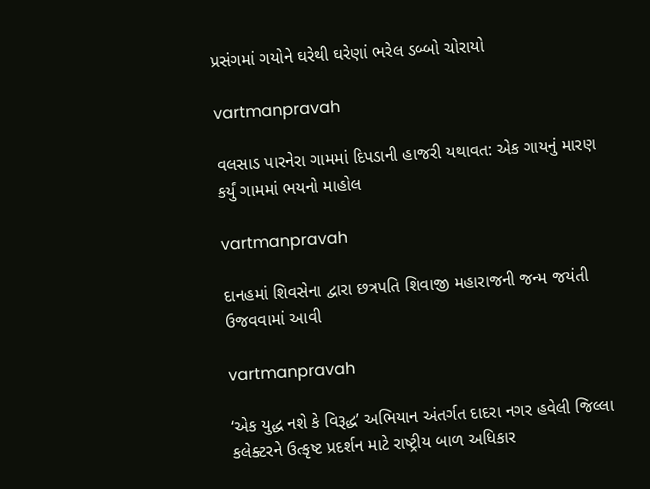પ્રસંગમાં ગયોને ઘરેથી ઘરેણાં ભરેલ ડબ્‍બો ચોરાયો

vartmanpravah

વલસાડ પારનેરા ગામમાં દિપડાની હાજરી યથાવત: એક ગાયનું મારણ કર્યું ગામમાં ભયનો માહોલ

vartmanpravah

દાનહમાં શિવસેના દ્વારા છત્રપતિ શિવાજી મહારાજની જન્‍મ જયંતી ઉજવવામાં આવી

vartmanpravah

‘એક યુદ્ધ નશે કે વિરૂદ્ધ’ અભિયાન અંતર્ગત દાદરા નગર હવેલી જિલ્લા કલેક્‍ટરને ઉત્‍કૃષ્‍ટ પ્રદર્શન માટે રાષ્‍ટ્રીય બાળ અધિકાર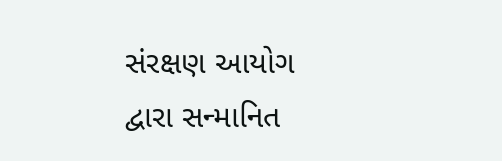સંરક્ષણ આયોગ દ્વારા સન્‍માનિત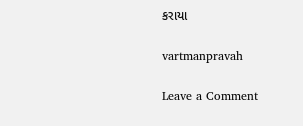કરાયા

vartmanpravah

Leave a Comment